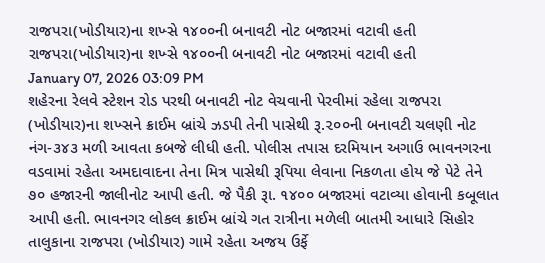રાજપરા(ખોડીયાર)ના શખ્સે ૧૪૦૦ની બનાવટી નોટ બજારમાં વટાવી હતી
રાજપરા(ખોડીયાર)ના શખ્સે ૧૪૦૦ની બનાવટી નોટ બજારમાં વટાવી હતી
January 07, 2026 03:09 PM
શહેરના રેલવે સ્ટેશન રોડ પરથી બનાવટી નોટ વેચવાની પેરવીમાં રહેલા રાજપરા (ખોડીયાર)ના શખ્સને ક્રાઈમ બ્રાંચે ઝડપી તેની પાસેથી રૂ.૨૦૦ની બનાવટી ચલણી નોટ નંગ-૩૪૩ મળી આવતા કબજે લીધી હતી. પોલીસ તપાસ દરમિયાન અગાઉ ભાવનગરના વડવામાં રહેતા અમદાવાદના તેના મિત્ર પાસેથી રૂપિયા લેવાના નિકળતા હોય જે પેટે તેને ૭૦ હજારની જાલીનોટ આપી હતી. જે પૈકી રૂા. ૧૪૦૦ બજારમાં વટાવ્યા હોવાની કબૂલાત આપી હતી. ભાવનગર લોકલ ક્રાઈમ બ્રાંચે ગત રાત્રીના મળેલી બાતમી આધારે સિહોર તાલુકાના રાજપરા (ખોડીયાર) ગામે રહેતા અજય ઉર્ફે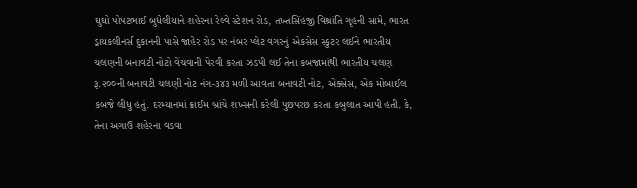ઘુઘો પોપટભાઈ બુધેલીયાને શહેરના રેલ્વે સ્ટેશન રોડ, તખ્તસિંહજી વિશ્રાંતિ ગૃહની સામે, ભારત ડ્રાયકલીનર્સ દુકાનની પાસે જાહેર રોડ પર નંબર પ્લેટ વગરનું એકસેસ સ્કુટર લઈને ભારતીય ચલણની બનાવટી નોટો વેંચવાની પેરવી કરતા ઝડપી લઈ તેના કબજામાંથી ભારતીય ચલણ રૂ.૨૦૦ની બનાવટી ચલણી નોટ નંગ-૩૪૩ મળી આવતા બનાવટી નોટ, એક્સેસ, એક મોબાઈલ કબજે લીધુ હતું. દરમ્યાનમાં ક્રાઈમ બ્રાંચે શખ્સની કરેલી પુછપરછ કરતા કબુલાત આપી હતી. કે, તેના અગાઉ શહેરના વડવા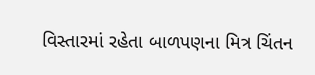વિસ્તારમાં રહેતા બાળપણના મિત્ર ચિંતન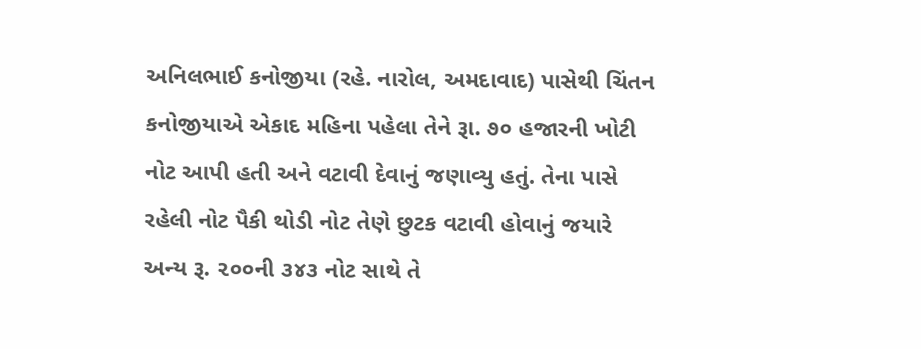અનિલભાઈ કનોજીયા (રહે. નારોલ, અમદાવાદ) પાસેથી ચિંતન કનોજીયાએ એકાદ મહિના પહેલા તેને રૂા. ૭૦ હજારની ખોટી નોટ આપી હતી અને વટાવી દેવાનું જણાવ્યુ હતું. તેના પાસે રહેલી નોટ પૈકી થોડી નોટ તેણે છુટક વટાવી હોવાનું જયારે અન્ય રૂ. ૨૦૦ની ૩૪૩ નોટ સાથે તે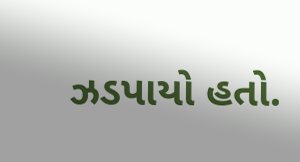ઝડપાયો હતો.